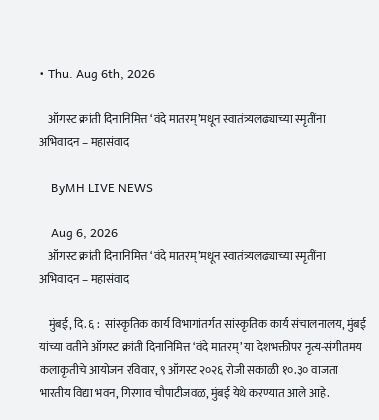• Thu. Aug 6th, 2026

    ऑगस्ट क्रांती दिनानिमित्त ‘वंदे मातरम्’मधून स्वातंत्र्यलढ्याच्या स्मृतींना अभिवादन – महासंवाद

    ByMH LIVE NEWS

    Aug 6, 2026
    ऑगस्ट क्रांती दिनानिमित्त ‘वंदे मातरम्’मधून स्वातंत्र्यलढ्याच्या स्मृतींना अभिवादन – महासंवाद

    मुंबई, दि. ६ :  सांस्कृतिक कार्य विभागांतर्गत सांस्कृतिक कार्य संचालनालय, मुंबई यांच्या वतीने ऑगस्ट क्रांती दिनानिमित्त ‘वंदे मातरम्’ या देशभक्तीपर नृत्य-संगीतमय कलाकृतीचे आयोजन रविवार, ९ ऑगस्ट २०२६ रोजी सकाळी १०.३० वाजता भारतीय विद्या भवन, गिरगाव चौपाटीजवळ, मुंबई येथे करण्यात आले आहे.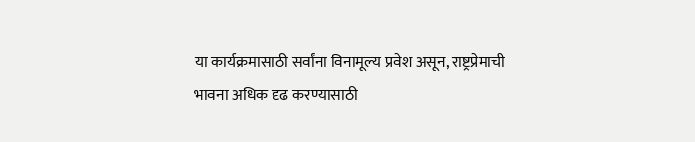या कार्यक्रमासाठी सर्वांना विनामूल्य प्रवेश असून, राष्ट्रप्रेमाची भावना अधिक दृढ करण्यासाठी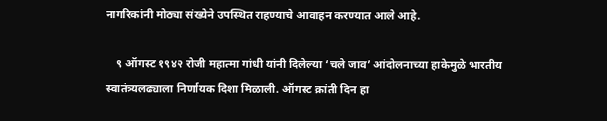नागरिकांनी मोठ्या संख्येने उपस्थित राहण्याचे आवाहन करण्यात आले आहे.

    ९ ऑगस्ट १९४२ रोजी महात्मा गांधी यांनी दिलेल्या ‘चले जाव’ आंदोलनाच्या हाकेमुळे भारतीय स्वातंत्र्यलढ्याला निर्णायक दिशा मिळाली. ऑगस्ट क्रांती दिन हा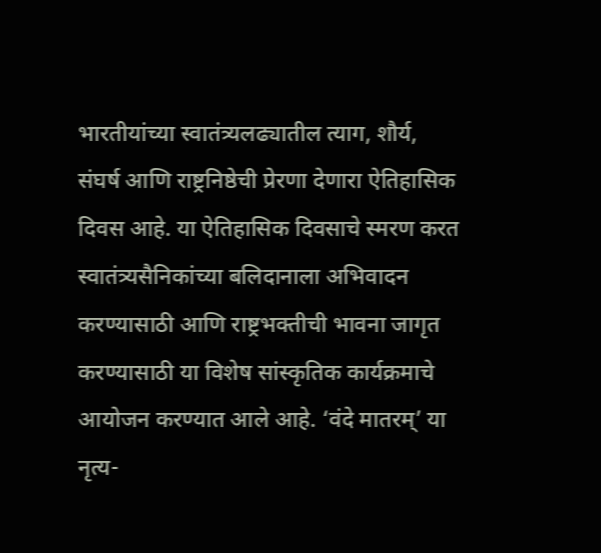भारतीयांच्या स्वातंत्र्यलढ्यातील त्याग, शौर्य, संघर्ष आणि राष्ट्रनिष्ठेची प्रेरणा देणारा ऐतिहासिक दिवस आहे. या ऐतिहासिक दिवसाचे स्मरण करत स्वातंत्र्यसैनिकांच्या बलिदानाला अभिवादन करण्यासाठी आणि राष्ट्रभक्तीची भावना जागृत करण्यासाठी या विशेष सांस्कृतिक कार्यक्रमाचे आयोजन करण्यात आले आहे. ‘वंदे मातरम्’ या नृत्य-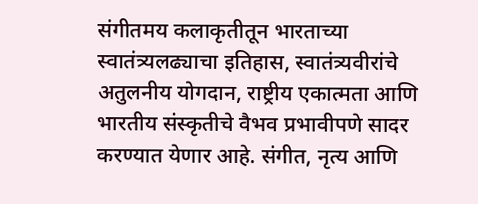संगीतमय कलाकृतीतून भारताच्या स्वातंत्र्यलढ्याचा इतिहास, स्वातंत्र्यवीरांचे अतुलनीय योगदान, राष्ट्रीय एकात्मता आणि भारतीय संस्कृतीचे वैभव प्रभावीपणे सादर करण्यात येणार आहे. संगीत, नृत्य आणि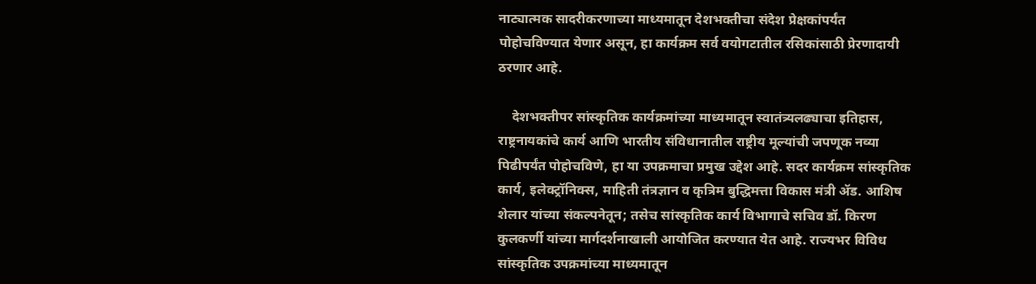नाट्यात्मक सादरीकरणाच्या माध्यमातून देशभक्तीचा संदेश प्रेक्षकांपर्यंत पोहोचविण्यात येणार असून, हा कार्यक्रम सर्व वयोगटातील रसिकांसाठी प्रेरणादायी ठरणार आहे.

    देशभक्तीपर सांस्कृतिक कार्यक्रमांच्या माध्यमातून स्वातंत्र्यलढ्याचा इतिहास, राष्ट्रनायकांचे कार्य आणि भारतीय संविधानातील राष्ट्रीय मूल्यांची जपणूक नव्या पिढीपर्यंत पोहोचविणे, हा या उपक्रमाचा प्रमुख उद्देश आहे. सदर कार्यक्रम सांस्कृतिक कार्य, इलेक्ट्रॉनिक्स, माहिती तंत्रज्ञान व कृत्रिम बुद्धिमत्ता विकास मंत्री ॲड. आशिष शेलार यांच्या संकल्पनेतून; तसेच सांस्कृतिक कार्य विभागाचे सचिव डॉ. किरण कुलकर्णी यांच्या मार्गदर्शनाखाली आयोजित करण्यात येत आहे. राज्यभर विविध सांस्कृतिक उपक्रमांच्या माध्यमातून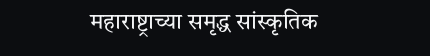महाराष्ट्राच्या समृद्ध सांस्कृतिक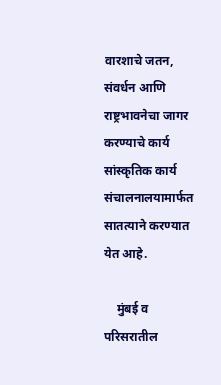वारशाचे जतन, संवर्धन आणि राष्ट्रभावनेचा जागर करण्याचे कार्य सांस्कृतिक कार्य संचालनालयामार्फत सातत्याने करण्यात येत आहे.

    मुंबई व परिसरातील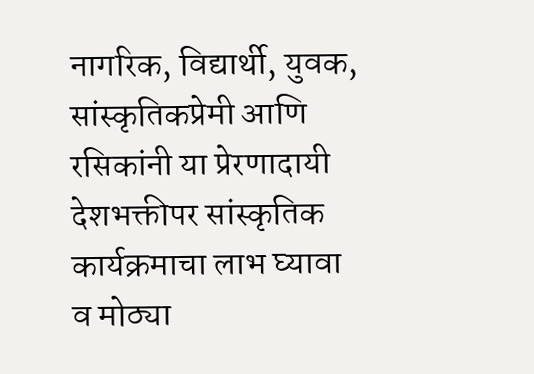नागरिक, विद्यार्थी, युवक, सांस्कृतिकप्रेमी आणि रसिकांनी या प्रेरणादायी देशभक्तीपर सांस्कृतिक कार्यक्रमाचा लाभ घ्यावा व मोठ्या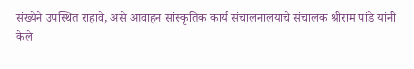संख्येने उपस्थित राहावे, असे आवाहन सांस्कृतिक कार्य संचालनालयाचे संचालक श्रीराम पांडे यांनी केले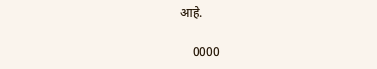आहे.

    0000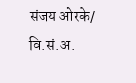संजय ओरके/ वि.सं.अ.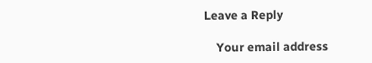Leave a Reply

    Your email address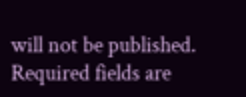will not be published. Required fields are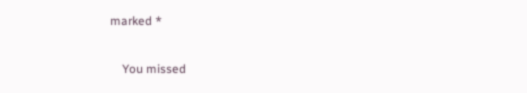marked *

    You missed